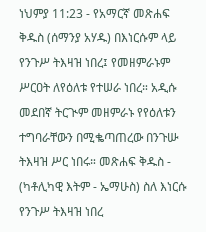ነህምያ 11:23 - የአማርኛ መጽሐፍ ቅዱስ (ሰማንያ አሃዱ) በእነርሱም ላይ የንጉሥ ትእዛዝ ነበረ፤ የመዘምራኑም ሥርዐት ለየዕለቱ የተሠራ ነበረ። አዲሱ መደበኛ ትርጒም መዘምራኑ የየዕለቱን ተግባራቸውን በሚቈጣጠረው በንጉሡ ትእዛዝ ሥር ነበሩ። መጽሐፍ ቅዱስ - (ካቶሊካዊ እትም - ኤማሁስ) ስለ እነርሱ የንጉሥ ትእዛዝ ነበረ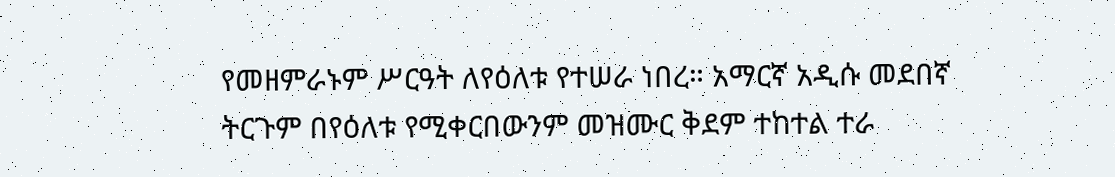የመዘምራኑም ሥርዓት ለየዕለቱ የተሠራ ነበረ። አማርኛ አዲሱ መደበኛ ትርጉም በየዕለቱ የሚቀርበውንም መዝሙር ቅደም ተከተል ተራ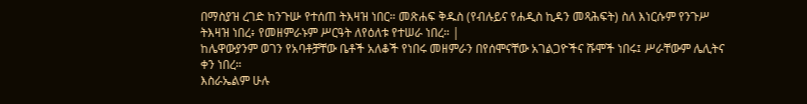በማስያዝ ረገድ ከንጉሡ የተሰጠ ትእዛዝ ነበር። መጽሐፍ ቅዱስ (የብሉይና የሐዲስ ኪዳን መጻሕፍት) ስለ እነርሱም የንጉሥ ትእዛዝ ነበረ፥ የመዘምራኑም ሥርዓት ለየዕለቱ የተሠራ ነበረ። |
ከሌዋውያንም ወገን የአባቶቻቸው ቤቶች አለቆች የነበሩ መዘምራን በየሰሞናቸው አገልጋዮችና ሹሞች ነበሩ፤ ሥራቸውም ሌሊትና ቀን ነበረ።
እስራኤልም ሁሉ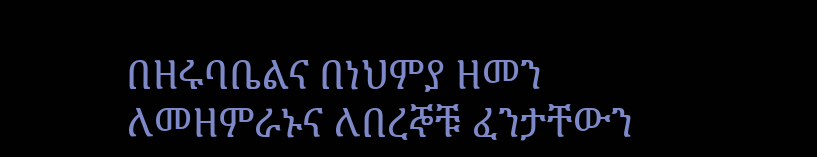በዘሩባቤልና በነህምያ ዘመን ለመዘምራኑና ለበረኞቹ ፈንታቸውን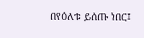በየዕለቱ ይሰጡ ነበር፤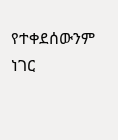የተቀደሰውንም ነገር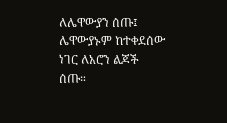ለሌዋውያን ሰጡ፤ ሌዋውያኑም ከተቀደሰው ነገር ለአሮን ልጆች ሰጡ።